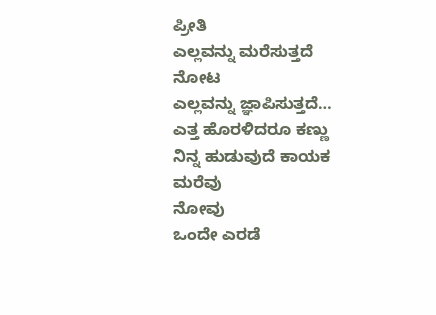ಪ್ರೀತಿ
ಎಲ್ಲವನ್ನು ಮರೆಸುತ್ತದೆ
ನೋಟ
ಎಲ್ಲವನ್ನು ಜ್ಞಾಪಿಸುತ್ತದೆ…
ಎತ್ತ ಹೊರಳಿದರೂ ಕಣ್ಣು
ನಿನ್ನ ಹುಡುವುದೆ ಕಾಯಕ
ಮರೆವು
ನೋವು
ಒಂದೇ ಎರಡೆ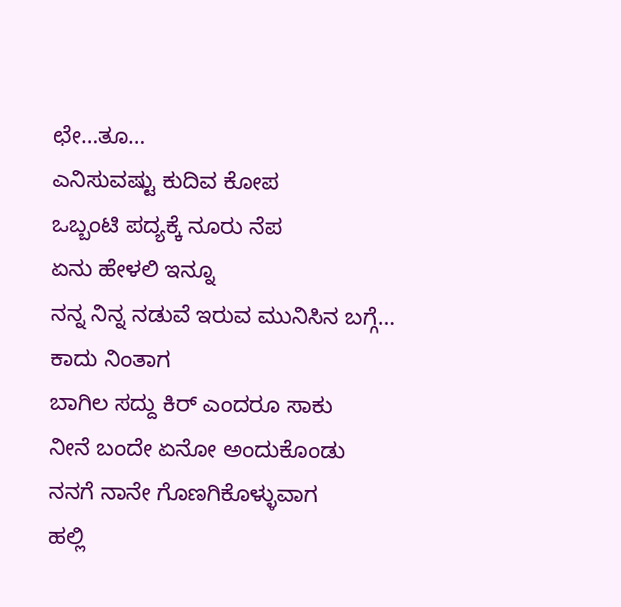ಛೇ…ತೂ…
ಎನಿಸುವಷ್ಟು ಕುದಿವ ಕೋಪ
ಒಬ್ಬಂಟಿ ಪದ್ಯಕ್ಕೆ ನೂರು ನೆಪ
ಏನು ಹೇಳಲಿ ಇನ್ನೂ
ನನ್ನ ನಿನ್ನ ನಡುವೆ ಇರುವ ಮುನಿಸಿನ ಬಗ್ಗೆ…
ಕಾದು ನಿಂತಾಗ
ಬಾಗಿಲ ಸದ್ದು ಕಿರ್ ಎಂದರೂ ಸಾಕು
ನೀನೆ ಬಂದೇ ಏನೋ ಅಂದುಕೊಂಡು
ನನಗೆ ನಾನೇ ಗೊಣಗಿಕೊಳ್ಳುವಾಗ
ಹಲ್ಲಿ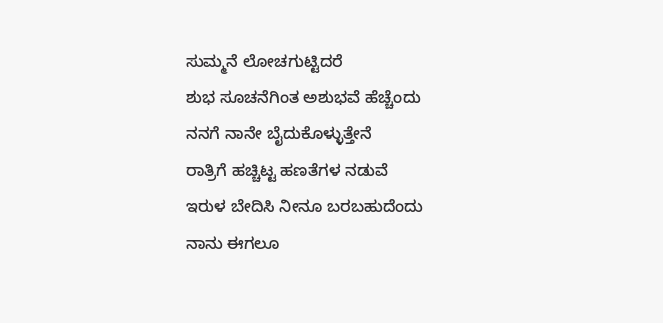ಸುಮ್ಮನೆ ಲೋಚಗುಟ್ಟಿದರೆ
ಶುಭ ಸೂಚನೆಗಿಂತ ಅಶುಭವೆ ಹೆಚ್ಚೆಂದು
ನನಗೆ ನಾನೇ ಬೈದುಕೊಳ್ಳುತ್ತೇನೆ
ರಾತ್ರಿಗೆ ಹಚ್ಚಿಟ್ಟ ಹಣತೆಗಳ ನಡುವೆ
ಇರುಳ ಬೇದಿಸಿ ನೀನೂ ಬರಬಹುದೆಂದು
ನಾನು ಈಗಲೂ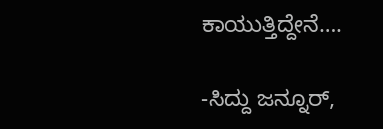ಕಾಯುತ್ತಿದ್ದೇನೆ….

-ಸಿದ್ದು ಜನ್ನೂರ್,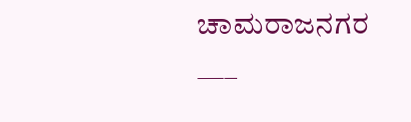ಚಾಮರಾಜನಗರ
—–